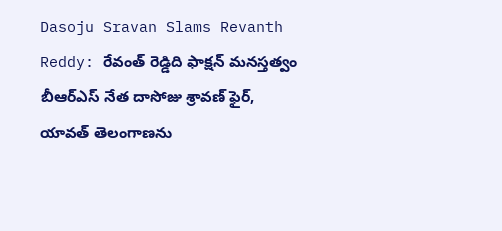Dasoju Sravan Slams Revanth Reddy: రేవంత్ రెడ్డిది ఫాక్షన్ మనస్తత్వం బీఆర్ఎస్ నేత దాసోజు శ్రావణ్ ఫైర్, యావత్ తెలంగాణను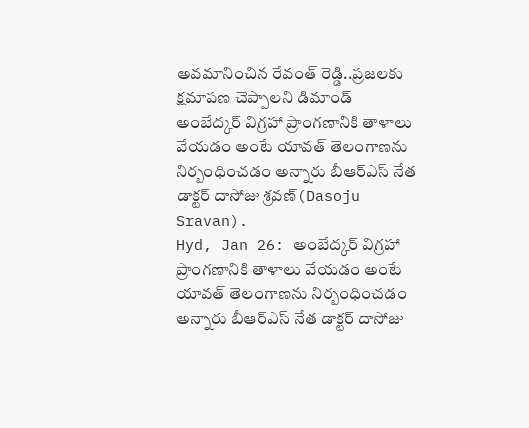అవమానించిన రేవంత్ రెడ్డి..ప్రజలకు క్షమాపణ చెప్పాలని డిమాండ్
అంబేద్కర్ విగ్రహా ప్రాంగణానికి తాళాలు వేయడం అంటే యావత్ తెలంగాణను నిర్బంధించడం అన్నారు బీఆర్ఎస్ నేత డాక్టర్ దాసోజు శ్రవణ్(Dasoju Sravan).
Hyd, Jan 26: అంబేద్కర్ విగ్రహా ప్రాంగణానికి తాళాలు వేయడం అంటే యావత్ తెలంగాణను నిర్బంధించడం అన్నారు బీఆర్ఎస్ నేత డాక్టర్ దాసోజు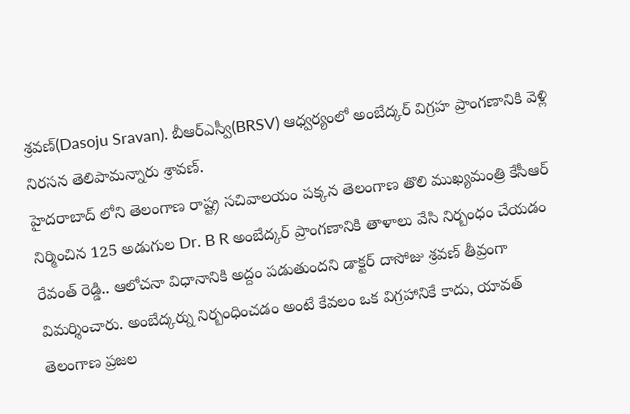శ్రవణ్(Dasoju Sravan). బీఆర్ఎస్వీ(BRSV) ఆధ్వర్యంలో అంబేద్కర్ విగ్రహ ప్రాంగణానికి వెళ్లి నిరసన తెలిపామన్నారు శ్రావణ్.
హైదరాబాద్ లోని తెలంగాణ రాష్ట్ర సచివాలయం పక్కన తెలంగాణ తొలి ముఖ్యమంత్రి కేసీఆర్ నిర్మించిన 125 అడుగుల Dr. B R అంబేద్కర్ ప్రాంగణానికి తాళాలు వేసి నిర్బంధం చేయడం రేవంత్ రెడ్డి.. ఆలోచనా విధానానికి అద్దం పడుతుందని డాక్టర్ దాసోజు శ్రవణ్ తీవ్రంగా విమర్శించారు. అంబేద్కర్ను నిర్బంధించడం అంటే కేవలం ఒక విగ్రహానికే కాదు, యావత్ తెలంగాణ ప్రజల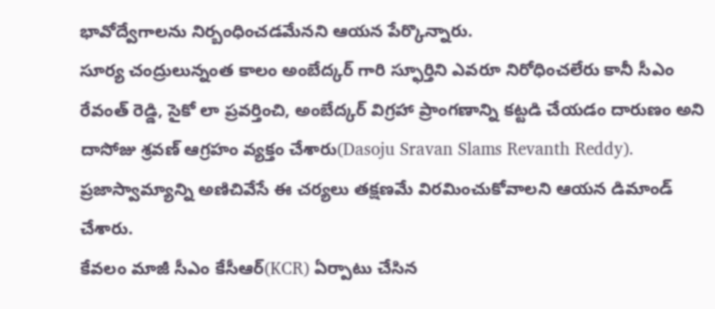భావోద్వేగాలను నిర్బంధించడమేనని ఆయన పేర్కొన్నారు.
సూర్య చంద్రులున్నంత కాలం అంబేద్కర్ గారి స్ఫూర్తిని ఎవరూ నిరోధించలేరు కానీ సీఎం రేవంత్ రెడ్డి, సైకో లా ప్రవర్తించి, అంబేద్కర్ విగ్రహా ప్రాంగణాన్ని కట్టడి చేయడం దారుణం అని దాసోజు శ్రవణ్ ఆగ్రహం వ్యక్తం చేశారు(Dasoju Sravan Slams Revanth Reddy). ప్రజాస్వామ్యాన్ని అణిచివేసే ఈ చర్యలు తక్షణమే విరమించుకోవాలని ఆయన డిమాండ్ చేశారు.
కేవలం మాజీ సీఎం కేసీఆర్(KCR) ఏర్పాటు చేసిన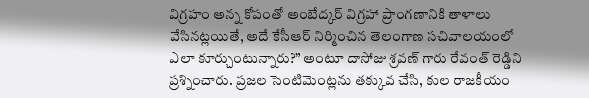విగ్రహం అన్న కోపంతో అంబేద్కర్ విగ్రహా ప్రాంగణానికి తాళాలు వేసినట్లయితే, అదే కేసీఆర్ నిర్మించిన తెలంగాణ సచివాలయంలో ఎలా కూర్చుంటున్నారు?” అంటూ దాసోజు శ్రవణ్ గారు రేవంత్ రెడ్డిని ప్రశ్నించారు. ప్రజల సెంటిమెంట్లను తక్కువ చేసి, కుల రాజకీయం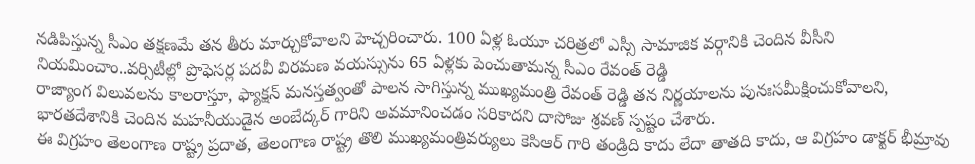నడిపిస్తున్న సీఎం తక్షణమే తన తీరు మార్చుకోవాలని హెచ్చరించారు. 100 ఏళ్ల ఓయూ చరిత్రలో ఎస్సీ సామాజిక వర్గానికి చెందిన వీసీని నియమించాం..వర్సిటీల్లో ప్రొఫెసర్ల పదవీ విరమణ వయస్సును 65 ఏళ్లకు పెంచుతామన్న సీఎం రేవంత్ రెడ్డి
రాజ్యాంగ విలువలను కాలరాస్తూ, ఫ్యాక్షన్ మనస్తత్వంతో పాలన సాగిస్తున్న ముఖ్యమంత్రి రేవంత్ రెడ్డి తన నిర్ణయాలను పునఃసమీక్షించుకోవాలని, భారతదేశానికి చెందిన మహనీయుడైన అంబేద్కర్ గారిని అవమానించడం సరికాదని దాసోజు శ్రవణ్ స్పష్టం చేశారు.
ఈ విగ్రహం తెలంగాణ రాష్ట్ర ప్రదాత, తెలంగాణ రాష్ట్ర తొలి ముఖ్యమంత్రివర్యులు కెసిఆర్ గారి తండ్రిది కాదు లేదా తాతది కాదు, ఆ విగ్రహం డాక్టర్ భీమ్రావు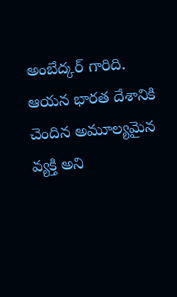అంబేద్కర్ గారిది. ఆయన భారత దేశానికి చెందిన అమూల్యమైన వ్యక్తి అని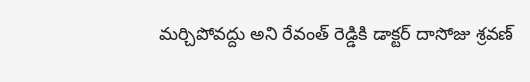మర్చిపోవద్దు అని రేవంత్ రెడ్డికి డాక్టర్ దాసోజు శ్రవణ్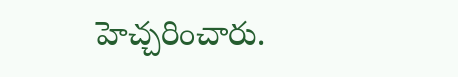హెచ్చరించారు.